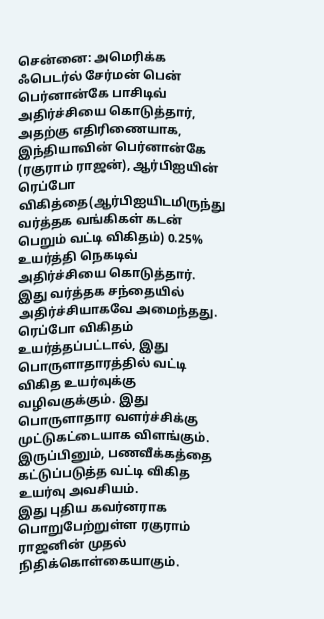சென்னை: அமெரிக்க ஃபெடர்ல் சேர்மன் பென் பெர்னான்கே பாசிடிவ் அதிர்ச்சியை கொடுத்தார், அதற்கு எதிரிணையாக, இந்தியாவின் பெர்னான்கே (ரகுராம் ராஜன்), ஆர்பிஐயின் ரெப்போ விகித்தை(ஆர்பிஐயிடமிருந்து வர்த்தக வங்கிகள் கடன் பெறும் வட்டி விகிதம்) 0.25% உயர்த்தி நெகடிவ் அதிர்ச்சியை கொடுத்தார். இது வர்த்தக சந்தையில் அதிர்ச்சியாகவே அமைந்தது. ரெப்போ விகிதம் உயர்த்தப்பட்டால், இது பொருளாதாரத்தில் வட்டி விகித உயர்வுக்கு வழிவகுக்கும். இது பொருளாதார வளர்ச்சிக்கு முட்டுகட்டையாக விளங்கும். இருப்பினும், பணவீக்கத்தை கட்டுப்படுத்த வட்டி விகித உயர்வு அவசியம்.
இது புதிய கவர்னராக பொறுபேற்றுள்ள ரகுராம் ராஜனின் முதல் நிதிக்கொள்கையாகும்.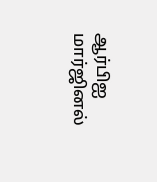ஆர்பிஐ மார்ஜினல்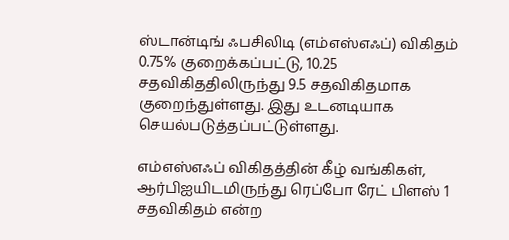ஸ்டான்டிங் ஃபசிலிடி (எம்எஸ்எஃப்) விகிதம் 0.75% குறைக்கப்பட்டு, 10.25 சதவிகிததிலிருந்து 9.5 சதவிகிதமாக குறைந்துள்ளது. இது உடனடியாக செயல்படுத்தப்பட்டுள்ளது.

எம்எஸ்எஃப் விகிதத்தின் கீழ் வங்கிகள், ஆர்பிஐயிடமிருந்து ரெப்போ ரேட் பிளஸ் 1 சதவிகிதம் என்ற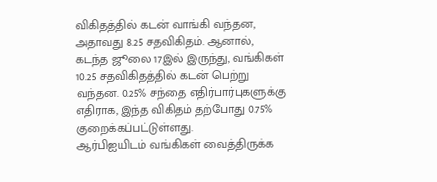விகிதத்தில் கடன் வாங்கி வந்தன, அதாவது 8.25 சதவிகிதம். ஆனால், கடந்த ஜூலை 17இல் இருந்து, வங்கிகள் 10.25 சதவிகிதத்தில் கடன் பெற்று வந்தன. 0.25% சந்தை எதிர்பார்புகளுக்கு எதிராக, இந்த விகிதம் தற்போது 0.75% குறைக்கப்பட்டுள்ளது.
ஆர்பிஐயிடம் வங்கிகள் வைத்திருக்க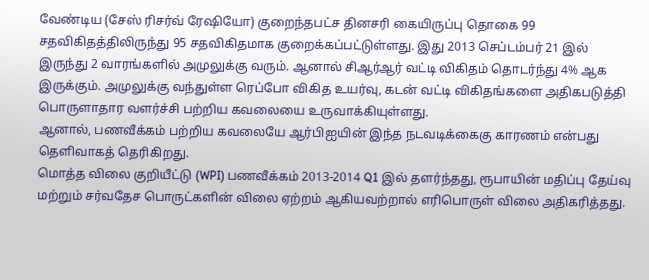வேண்டிய (சேஸ் ரிசர்வ் ரேஷியோ) குறைந்தபட்ச தினசரி கையிருப்பு தொகை 99 சதவிகிதத்திலிருந்து 95 சதவிகிதமாக குறைக்கப்பட்டுள்ளது. இது 2013 செப்டம்பர் 21 இல் இருந்து 2 வாரங்களில் அமுலுக்கு வரும். ஆனால் சிஆர்ஆர் வட்டி விகிதம் தொடர்ந்து 4% ஆக இருக்கும். அமுலுக்கு வந்துள்ள ரெப்போ விகித உயர்வு, கடன் வட்டி விகிதங்களை அதிகபடுத்தி பொருளாதார வளர்ச்சி பற்றிய கவலையை உருவாக்கியுள்ளது.
ஆனால், பணவீக்கம் பற்றிய கவலையே ஆர்பிஐயின் இந்த நடவடிக்கைகு காரணம் என்பது தெளிவாகத் தெரிகிறது.
மொத்த விலை குறியீட்டு (WPI) பணவீக்கம் 2013-2014 Q1 இல் தளர்ந்தது, ரூபாயின் மதிப்பு தேய்வு மற்றும் சர்வதேச பொருட்களின் விலை ஏற்றம் ஆகியவற்றால் எரிபொருள் விலை அதிகரித்தது.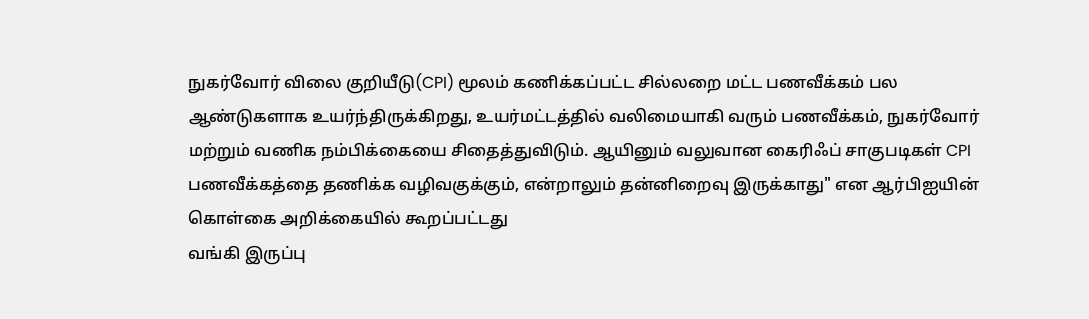நுகர்வோர் விலை குறியீடு(CPI) மூலம் கணிக்கப்பட்ட சில்லறை மட்ட பணவீக்கம் பல ஆண்டுகளாக உயர்ந்திருக்கிறது, உயர்மட்டத்தில் வலிமையாகி வரும் பணவீக்கம், நுகர்வோர் மற்றும் வணிக நம்பிக்கையை சிதைத்துவிடும். ஆயினும் வலுவான கைரிஃப் சாகுபடிகள் CPI பணவீக்கத்தை தணிக்க வழிவகுக்கும், என்றாலும் தன்னிறைவு இருக்காது" என ஆர்பிஐயின் கொள்கை அறிக்கையில் கூறப்பட்டது
வங்கி இருப்பு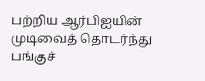பற்றிய ஆர்பிஐயின் முடிவைத் தொடர்ந்து பங்குச்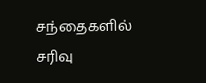சந்தைகளில் சரிவு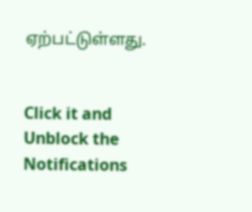ஏற்பட்டுள்ளது.


Click it and Unblock the Notifications